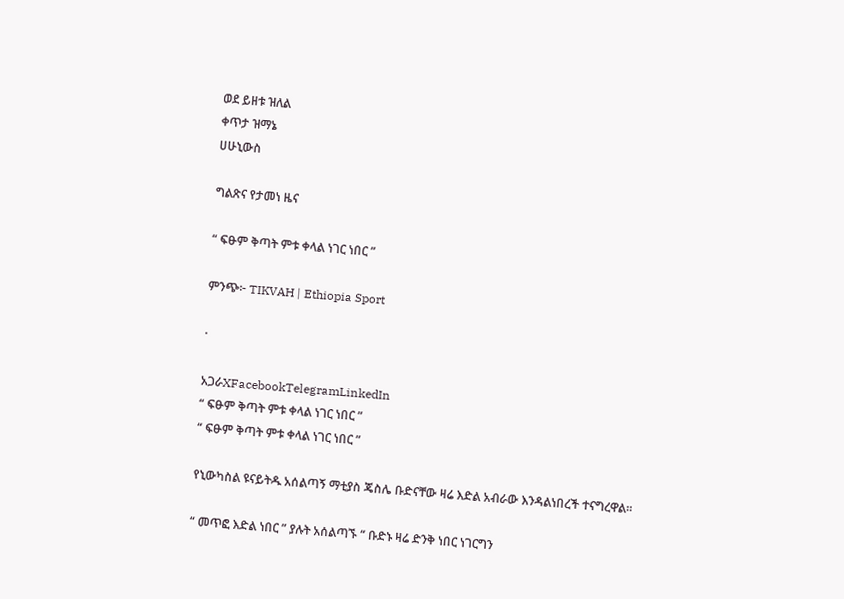ወደ ይዘቱ ዝለል
ቀጥታ ዝማኔ
ሀሁኒውስ

ግልጽና የታመነ ዜና

“ ፍፁም ቅጣት ምቱ ቀላል ነገር ነበር ”

ምንጭ፦ TIKVAH | Ethiopia Sport

·

አጋራXFacebookTelegramLinkedIn
“ ፍፁም ቅጣት ምቱ ቀላል ነገር ነበር ”
“ ፍፁም ቅጣት ምቱ ቀላል ነገር ነበር ”

የኒውካስል ዩናይትዱ አሰልጣኝ ማቲያስ ጄስሌ ቡድናቸው ዛሬ እድል አብራው እንዳልነበረች ተናግረዋል።

“ መጥፎ እድል ነበር ” ያሉት አሰልጣኙ “ ቡድኑ ዛሬ ድንቅ ነበር ነገርግን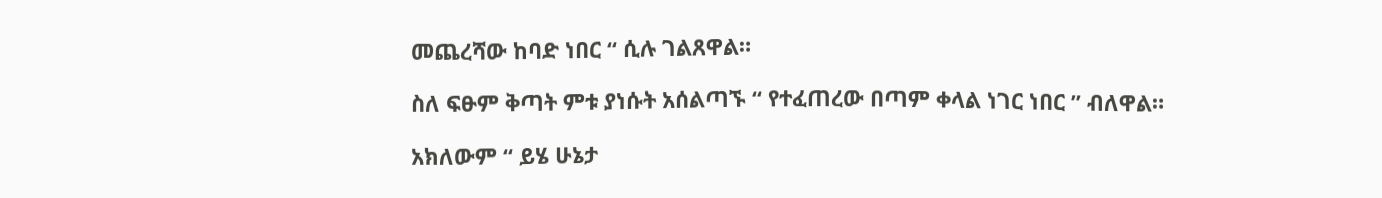መጨረሻው ከባድ ነበር “ ሲሉ ገልጸዋል።

ስለ ፍፁም ቅጣት ምቱ ያነሱት አሰልጣኙ “ የተፈጠረው በጣም ቀላል ነገር ነበር ” ብለዋል።

አክለውም “ ይሄ ሁኔታ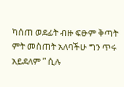ካሰጠ ወደፊት ብዙ ፍፁም ቅጣት ምት መስጠት አለባችሁ ግን ጥሩ አይደለም ” ሲሉ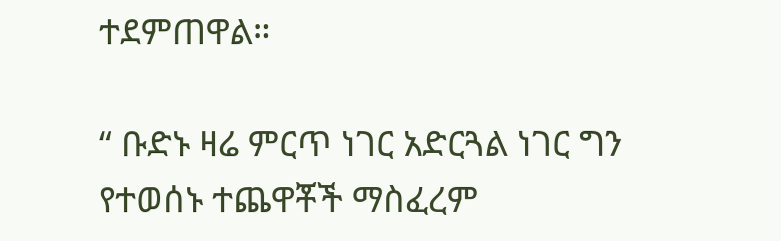ተደምጠዋል።

“ ቡድኑ ዛሬ ምርጥ ነገር አድርጓል ነገር ግን የተወሰኑ ተጨዋቾች ማስፈረም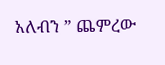አለብን ” ጨምረው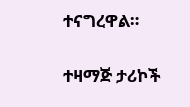ተናግረዋል።

ተዛማጅ ታሪኮች